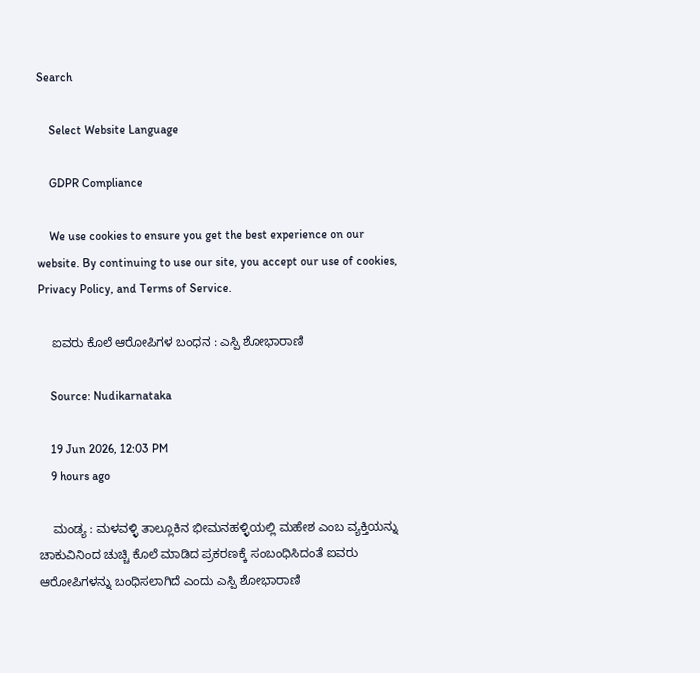Search

    Select Website Language

    GDPR Compliance

    We use cookies to ensure you get the best experience on our website. By continuing to use our site, you accept our use of cookies, Privacy Policy, and Terms of Service.

    ಐವರು ಕೊಲೆ ಆರೋಪಿಗಳ ಬಂಧನ : ಎಸ್ಪಿ ಶೋಭಾರಾಣಿ

    Source: Nudikarnataka

    19 Jun 2026, 12:03 PM
    9 hours ago

    ಮಂಡ್ಯ : ಮಳವಳ್ಳಿ ತಾಲ್ಲೂಕಿನ ಭೀಮನಹಳ್ಳಿಯಲ್ಲಿ ಮಹೇಶ ಎಂಬ ವ್ಯಕ್ತಿಯನ್ನು ಚಾಕುವಿನಿಂದ ಚುಚ್ಚಿ ಕೊಲೆ ಮಾಡಿದ ಪ್ರಕರಣಕ್ಕೆ ಸಂಬಂಧಿಸಿದಂತೆ ಐವರು ಆರೋಪಿಗಳನ್ನು ಬಂಧಿಸಲಾಗಿದೆ ಎಂದು ಎಸ್ಪಿ ಶೋಭಾರಾಣಿ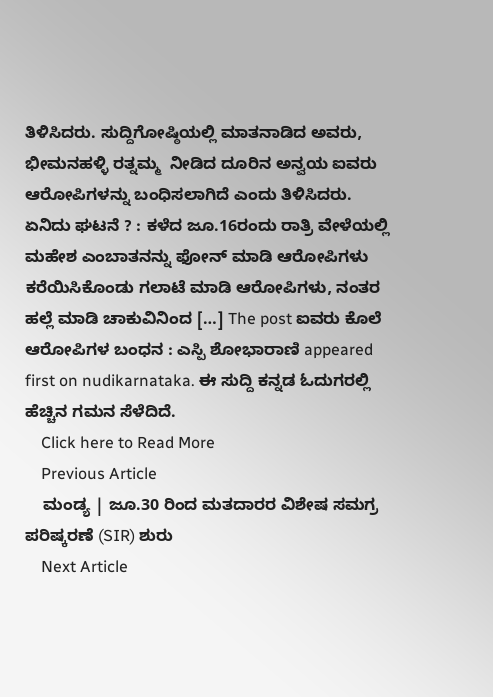ತಿಳಿಸಿದರು. ಸುದ್ದಿಗೋಷ್ಠಿಯಲ್ಲಿ ಮಾತನಾಡಿದ ಅವರು, ಭೀಮನಹಳ್ಳಿ ರತ್ನಮ್ಮ  ನೀಡಿದ ದೂರಿನ ಅನ್ವಯ ಐವರು ಆರೋಪಿಗಳನ್ನು ಬಂಧಿಸಲಾಗಿದೆ ಎಂದು ತಿಳಿಸಿದರು. ಏನಿದು ಘಟನೆ ? : ಕಳೆದ ಜೂ.16ರಂದು ರಾತ್ರಿ ವೇಳೆಯಲ್ಲಿ ಮಹೇಶ ಎಂಬಾತನನ್ನು ಫೋನ್ ಮಾಡಿ ಆರೋಪಿಗಳು ಕರೆಯಿಸಿಕೊಂಡು ಗಲಾಟೆ ಮಾಡಿ ಆರೋಪಿಗಳು, ನಂತರ ಹಲ್ಲೆ ಮಾಡಿ ಚಾಕುವಿನಿಂದ […] The post ಐವರು ಕೊಲೆ ಆರೋಪಿಗಳ ಬಂಧನ : ಎಸ್ಪಿ ಶೋಭಾರಾಣಿ appeared first on nudikarnataka. ಈ ಸುದ್ದಿ ಕನ್ನಡ ಓದುಗರಲ್ಲಿ ಹೆಚ್ಚಿನ ಗಮನ ಸೆಳೆದಿದೆ.
    Click here to Read More
    Previous Article
    ಮಂಡ್ಯ | ಜೂ.30 ರಿಂದ ಮತದಾರರ ವಿಶೇಷ ಸಮಗ್ರ ಪರಿಷ್ಕರಣೆ (SIR) ಶುರು
    Next Article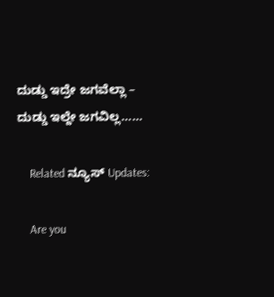ದುಡ್ಡು ಇದ್ರೇ ಜಗವೆಲ್ಲಾ – ದುಡ್ಡು ಇಲ್ದೇ ಜಗವಿಲ್ಲ……

    Related ನ್ಯೂಸ್ Updates:

    Are you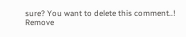sure? You want to delete this comment..! Remove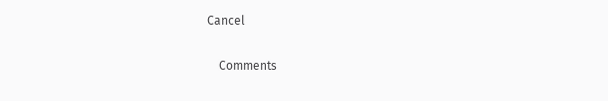Cancel

    Comments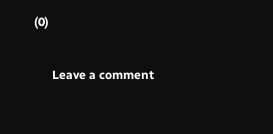(0)

      Leave a comment